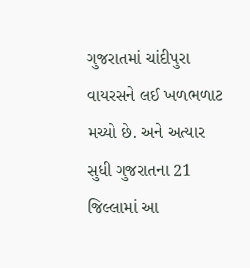ગુજરાતમાં ચાંદીપુરા વાયરસને લઈ ખળભળાટ મચ્યો છે. અને અત્યાર સુધી ગુજરાતના 21 જિલ્લામાં આ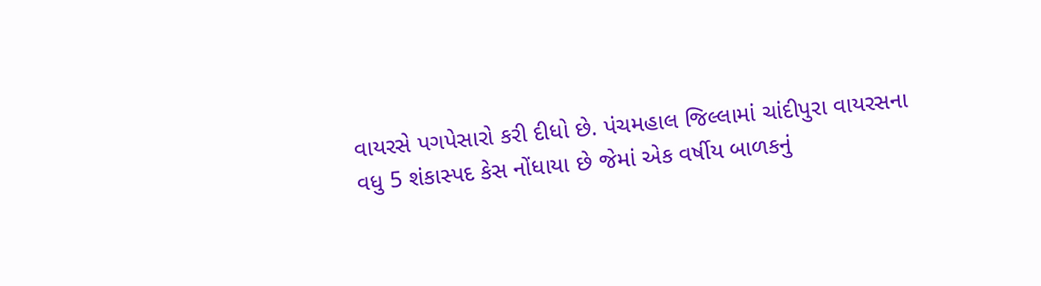વાયરસે પગપેસારો કરી દીધો છે. પંચમહાલ જિલ્લામાં ચાંદીપુરા વાયરસના વધુ 5 શંકાસ્પદ કેસ નોંધાયા છે જેમાં એક વર્ષીય બાળકનું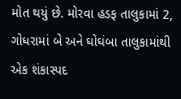મોત થયું છે. મોરવા હડફ તાલુકામાં 2, ગોધરામાં બે અને ઘોઘંબા તાલુકામાંથી એક શંકાસ્પદ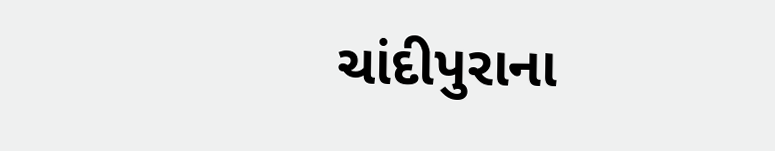ચાંદીપુરાના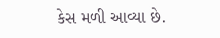કેસ મળી આવ્યા છે.